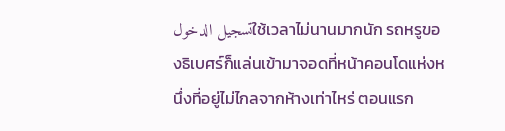تسجيل الدخولใช้เวลาไม่นานมากนัก รถหรูของธิเบศร์ก็แล่นเข้ามาจอดที่หน้าคอนโดแห่งหนึ่งที่อยู่ไม่ไกลจากห้างเท่าไหร่ ตอนแรก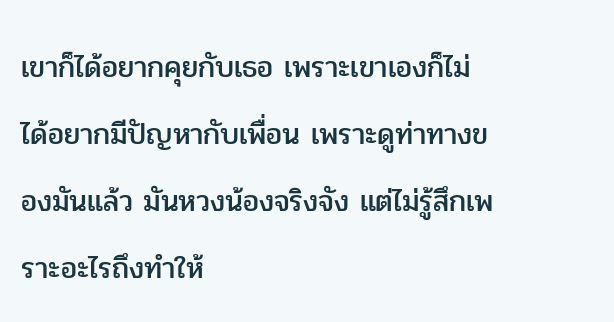เขาก็ได้อยากคุยกับเธอ เพราะเขาเองก็ไม่ได้อยากมีปัญหากับเพื่อน เพราะดูท่าทางของมันแล้ว มันหวงน้องจริงจัง แต่ไม่รู้สึกเพราะอะไรถึงทำให้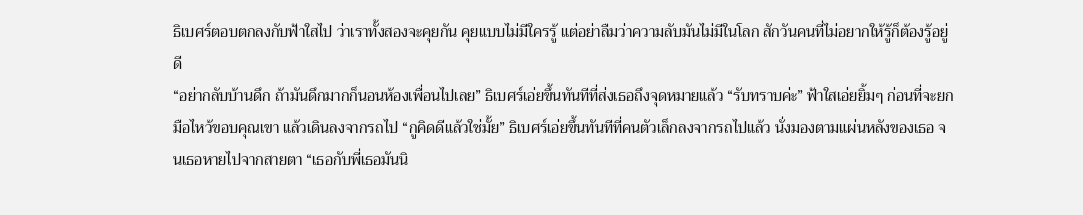ธิเบศร์ตอบตกลงกับฟ้าใสไป ว่าเราทั้งสองจะคุยกัน คุยแบบไม่มีใครรู้ แต่อย่าลืมว่าความลับมันไม่มีในโลก สักวันคนที่ไม่อยากให้รู้ก็ต้องรู้อยู่ดี
“อย่ากลับบ้านดึก ถ้ามันดึกมากก็นอนห้องเพื่อนไปเลย” ธิเบศร์เอ่ยขึ้นทันทีที่ส่งเธอถึงจุดหมายแล้ว “รับทราบค่ะ” ฟ้าใสเอ่ยยิ้มๆ ก่อนที่จะยกมือไหว้ขอบคุณเขา แล้วเดินลงจากรถไป “กูคิดดีแล้วใช่มั้ย” ธิเบศร์เอ่ยขึ้นทันทีที่คนตัวเล็กลงจากรถไปแล้ว นั่งมองตามแผ่นหลังของเธอ จนเธอหายไปจากสายตา “เธอกับพี่เธอมันนิ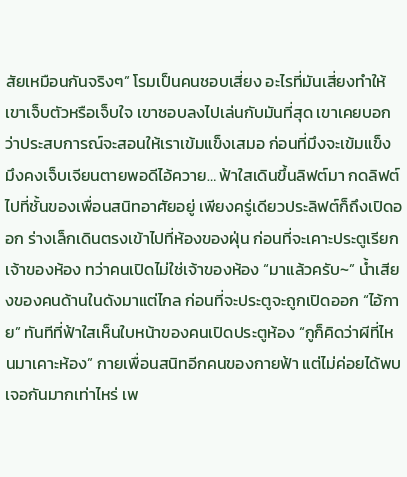สัยเหมือนกันจริงๆ” โรมเป็นคนชอบเสี่ยง อะไรที่มันเสี่ยงทำให้เขาเจ็บตัวหรือเจ็บใจ เขาชอบลงไปเล่นกับมันที่สุด เขาเคยบอกว่าประสบการณ์จะสอนให้เราเข้มแข็งเสมอ ก่อนที่มึงจะเข้มแข็ง มึงคงเจ็บเจียนตายพอดีไอ้ควาย… ฟ้าใสเดินขึ้นลิฟต์มา กดลิฟต์ไปที่ชั้นของเพื่อนสนิทอาศัยอยู่ เพียงครู่เดียวประลิฟต์ก็ถึงเปิดออก ร่างเล็กเดินตรงเข้าไปที่ห้องของฝุ่น ก่อนที่จะเคาะประตูเรียกเจ้าของห้อง ทว่าคนเปิดไม่ใช่เจ้าของห้อง “มาแล้วครับ~” น้ำเสียงของคนด้านในดังมาแต่ไกล ก่อนที่จะประตูจะถูกเปิดออก “ไอ้กาย” ทันทีที่ฟ้าใสเห็นใบหน้าของคนเปิดประตูห้อง “กูก็คิดว่าผีที่ไหนมาเคาะห้อง” กายเพื่อนสนิทอีกคนของกายฟ้า แต่ไม่ค่อยได้พบเจอกันมากเท่าไหร่ เพ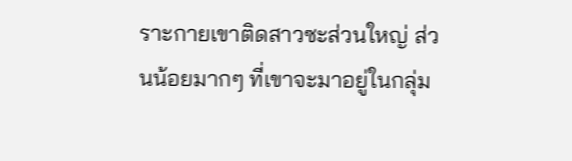ราะกายเขาติดสาวซะส่วนใหญ่ ส่วนน้อยมากๆ ที่เขาจะมาอยู่ในกลุ่ม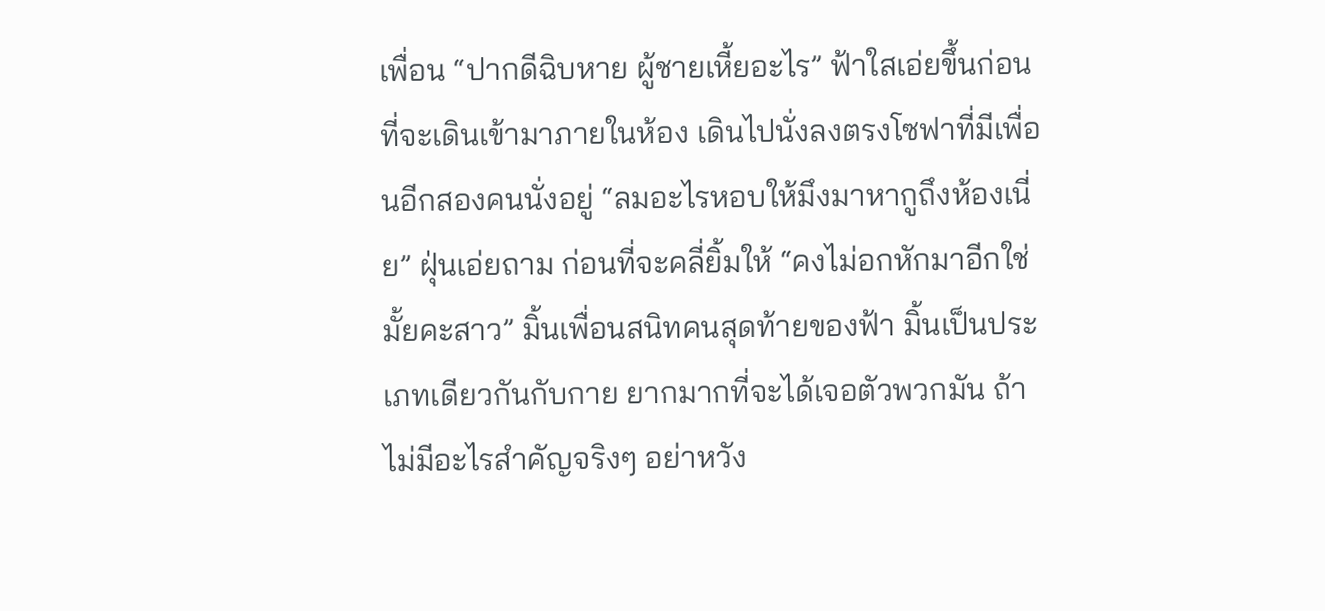เพื่อน “ปากดีฉิบหาย ผู้ชายเหี้ยอะไร” ฟ้าใสเอ่ยขึ้นก่อนที่จะเดินเข้ามาภายในห้อง เดินไปนั่งลงตรงโซฟาที่มีเพื่อนอีกสองคนนั่งอยู่ “ลมอะไรหอบให้มึงมาหากูถึงห้องเนี่ย” ฝุ่นเอ่ยถาม ก่อนที่จะคลี่ยิ้มให้ “คงไม่อกหักมาอีกใช่มั้ยคะสาว” มิ้นเพื่อนสนิทคนสุดท้ายของฟ้า มิ้นเป็นประเภทเดียวกันกับกาย ยากมากที่จะได้เจอตัวพวกมัน ถ้าไม่มีอะไรสำคัญจริงๆ อย่าหวัง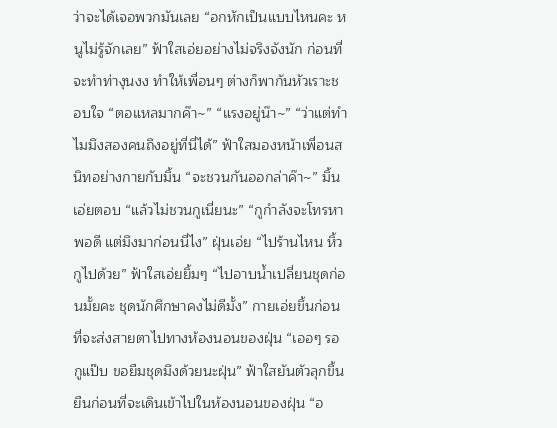ว่าจะได้เจอพวกมันเลย “อกหักเป็นแบบไหนคะ หนูไม่รู้จักเลย” ฟ้าใสเอ่ยอย่างไม่จริงจังนัก ก่อนที่จะทำท่างุนงง ทำให้เพื่อนๆ ต่างก็พากันหัวเราะชอบใจ “ตอแหลมากค๊า~” “แรงอยู่น๊า~” “ว่าแต่ทำไมมึงสองคนถึงอยู่ที่นี่ได้” ฟ้าใสมองหน้าเพื่อนสนิทอย่างกายกับมิ้น “จะชวนกันออกล่าค๊า~” มิ้นเอ่ยตอบ “แล้วไม่ชวนกูเนี่ยนะ” “กูกำลังจะโทรหาพอดี แต่มึงมาก่อนนี่ไง” ฝุ่นเอ่ย “ไปร้านไหน หิ้วกูไปด้วย” ฟ้าใสเอ่ยยิ้มๆ “ไปอาบน้ำเปลี่ยนชุดก่อนมั้ยคะ ชุดนักศึกษาคงไม่ดีมั้ง” กายเอ่ยขึ้นก่อนที่จะส่งสายตาไปทางห้องนอนของฝุ่น “เออๆ รอกูแป๊บ ขอยืมชุดมึงด้วยนะฝุ่น” ฟ้าใสยันตัวลุกขึ้นยืนก่อนที่จะเดินเข้าไปในห้องนอนของฝุ่น “อ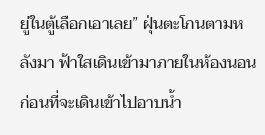ยู่ในตู้เลือกเอาเลย” ฝุ่นตะโกนตามหลังมา ฟ้าใสเดินเข้ามาภายในห้องนอน ก่อนที่จะเดินเข้าไปอาบน้ำ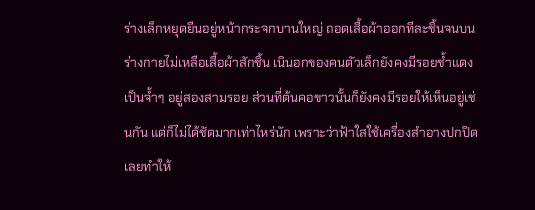ร่างเล็กหยุดยืนอยู่หน้ากระจกบานใหญ่ ถอดเสื้อผ้าออกทีละชิ้นจนบนร่างกายไม่เหลือเสื้อผ้าสักชิ้น เนินอกของคนตัวเล็กยังคงมีรอยช้ำแดงเป็นจ้ำๆ อยู่สองสามรอย ส่วนที่ต้นคอขาวนั้นก็ยังคงมีรอยให้เห็นอยู่เช่นกัน แต่ก็ไม่ได้ชัดมากเท่าไหร่นัก เพราะว่าฟ้าใสใช้เครื่องสำอางปกปิดเลยทำให้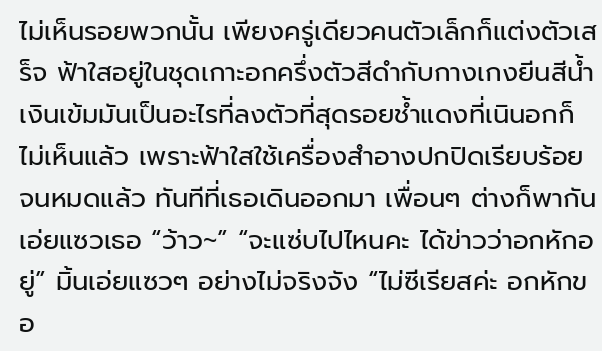ไม่เห็นรอยพวกนั้น เพียงครู่เดียวคนตัวเล็กก็แต่งตัวเสร็จ ฟ้าใสอยู่ในชุดเกาะอกครึ่งตัวสีดำกับกางเกงยีนสีน้ำเงินเข้มมันเป็นอะไรที่ลงตัวที่สุดรอยช้ำแดงที่เนินอกก็ไม่เห็นแล้ว เพราะฟ้าใสใช้เครื่องสำอางปกปิดเรียบร้อยจนหมดแล้ว ทันทีที่เธอเดินออกมา เพื่อนๆ ต่างก็พากันเอ่ยแซวเธอ “ว้าว~” “จะแซ่บไปไหนคะ ได้ข่าวว่าอกหักอยู่” มิ้นเอ่ยแซวๆ อย่างไม่จริงจัง “ไม่ซีเรียสค่ะ อกหักขอ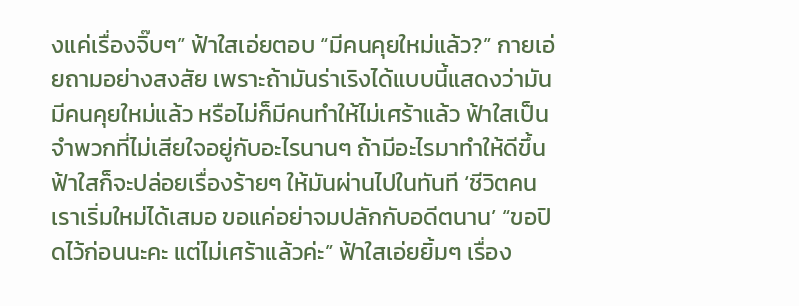งแค่เรื่องจิ๊บๆ” ฟ้าใสเอ่ยตอบ “มีคนคุยใหม่แล้ว?” กายเอ่ยถามอย่างสงสัย เพราะถ้ามันร่าเริงได้แบบนี้แสดงว่ามันมีคนคุยใหม่แล้ว หรือไม่ก็มีคนทำให้ไม่เศร้าแล้ว ฟ้าใสเป็นจำพวกที่ไม่เสียใจอยู่กับอะไรนานๆ ถ้ามีอะไรมาทำให้ดีขึ้น ฟ้าใสก็จะปล่อยเรื่องร้ายๆ ให้มันผ่านไปในทันที ‘ชีวิตคนเราเริ่มใหม่ได้เสมอ ขอแค่อย่าจมปลักกับอดีตนาน’ “ขอปิดไว้ก่อนนะคะ แต่ไม่เศร้าแล้วค่ะ” ฟ้าใสเอ่ยยิ้มๆ เรื่อง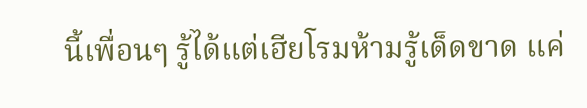นี้เพื่อนๆ รู้ได้แต่เฮียโรมห้ามรู้เด็ดขาด แค่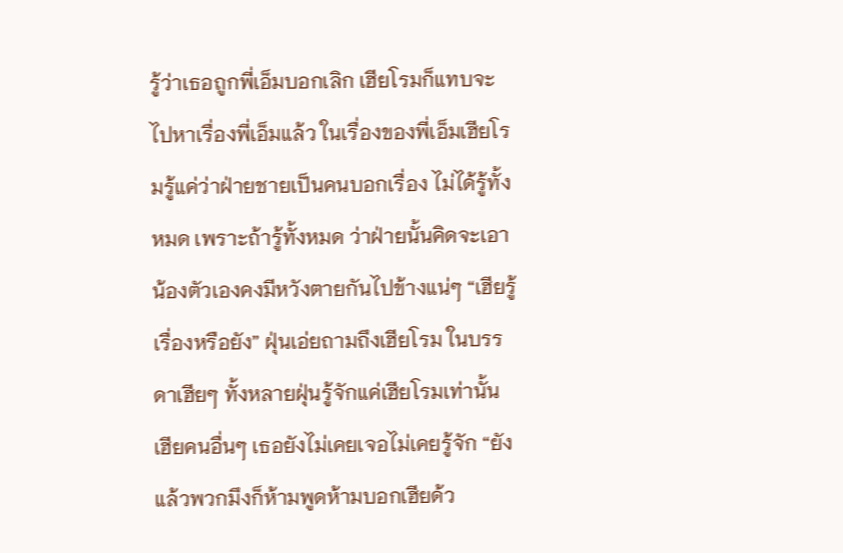รู้ว่าเธอถูกพี่เอ็มบอกเลิก เฮียโรมก็แทบจะไปหาเรื่องพี่เอ็มแล้ว ในเรื่องของพี่เอ็มเฮียโรมรู้แค่ว่าฝ่ายชายเป็นคนบอกเรื่อง ไม่ได้รู้ทั้งหมด เพราะถ้ารู้ทั้งหมด ว่าฝ่ายนั้นคิดจะเอาน้องตัวเองคงมีหวังตายกันไปข้างแน่ๆ “เฮียรู้เรื่องหรือยัง” ฝุ่นเอ่ยถามถึงเฮียโรม ในบรรดาเฮียๆ ทั้งหลายฝุ่นรู้จักแค่เฮียโรมเท่านั้น เฮียคนอื่นๆ เธอยังไม่เคยเจอไม่เคยรู้จัก “ยัง แล้วพวกมึงก็ห้ามพูดห้ามบอกเฮียด้ว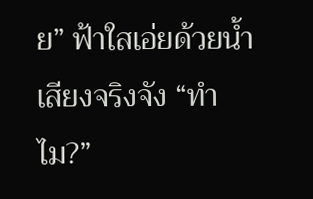ย” ฟ้าใสเอ่ยด้วยน้ำเสียงจริงจัง “ทำไม?”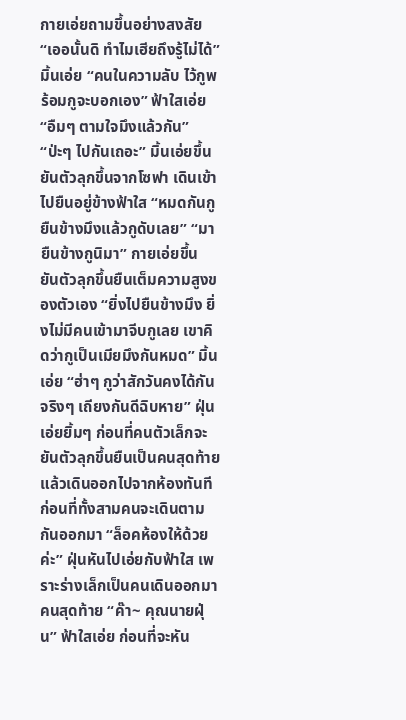กายเอ่ยถามขึ้นอย่างสงสัย “เออนั้นดิ ทำไมเฮียถึงรู้ไม่ได้” มิ้นเอ่ย “คนในความลับ ไว้กูพร้อมกูจะบอกเอง” ฟ้าใสเอ่ย “อืมๆ ตามใจมึงแล้วกัน” “ป่ะๆ ไปกันเถอะ” มิ้นเอ่ยขึ้น ยันตัวลุกขึ้นจากโซฟา เดินเข้าไปยืนอยู่ข้างฟ้าใส “หมดกันกู ยืนข้างมึงแล้วกูดับเลย” “มายืนข้างกูนิมา” กายเอ่ยขึ้น ยันตัวลุกขึ้นยืนเต็มความสูงของตัวเอง “ยิ่งไปยืนข้างมึง ยิ่งไม่มีคนเข้ามาจีบกูเลย เขาคิดว่ากูเป็นเมียมึงกันหมด” มิ้นเอ่ย “ฮ่าๆ กูว่าสักวันคงได้กันจริงๆ เถียงกันดีฉิบหาย” ฝุ่นเอ่ยยิ้มๆ ก่อนที่คนตัวเล็กจะยันตัวลุกขึ้นยืนเป็นคนสุดท้ายแล้วเดินออกไปจากห้องทันที ก่อนที่ทั้งสามคนจะเดินตามกันออกมา “ล็อคห้องให้ด้วยค่ะ” ฝุ่นหันไปเอ่ยกับฟ้าใส เพราะร่างเล็กเป็นคนเดินออกมาคนสุดท้าย “ค๊า~ คุณนายฝุ่น” ฟ้าใสเอ่ย ก่อนที่จะหัน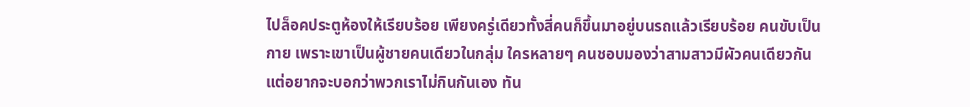ไปล็อคประตูห้องให้เรียบร้อย เพียงครู่เดียวทั้งสี่คนก็ขึ้นมาอยู่บนรถแล้วเรียบร้อย คนขับเป็นกาย เพราะเขาเป็นผู้ชายคนเดียวในกลุ่ม ใครหลายๆ คนชอบมองว่าสามสาวมีผัวคนเดียวกัน แต่อยากจะบอกว่าพวกเราไม่กินกันเอง ทัน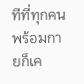ทีที่ทุกคนพร้อมกายก็เค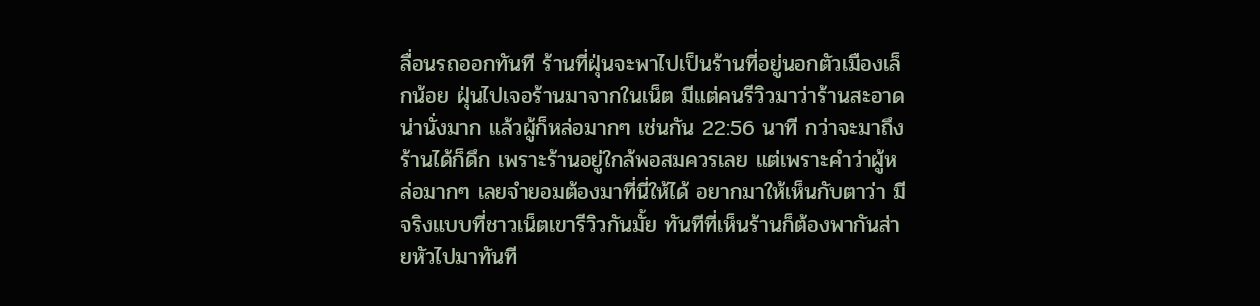ลื่อนรถออกทันที ร้านที่ฝุ่นจะพาไปเป็นร้านที่อยู่นอกตัวเมืองเล็กน้อย ฝุ่นไปเจอร้านมาจากในเน็ต มีแต่คนรีวิวมาว่าร้านสะอาด น่านั่งมาก แล้วผู้ก็หล่อมากๆ เช่นกัน 22:56 นาที กว่าจะมาถึงร้านได้ก็ดึก เพราะร้านอยู่ใกล้พอสมควรเลย แต่เพราะคำว่าผู้หล่อมากๆ เลยจำยอมต้องมาที่นี่ให้ได้ อยากมาให้เห็นกับตาว่า มีจริงแบบที่ชาวเน็ตเขารีวิวกันมั้ย ทันทีที่เห็นร้านก็ต้องพากันส่ายหัวไปมาทันที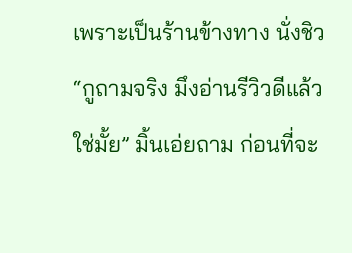เพราะเป็นร้านข้างทาง นั่งชิว “กูถามจริง มึงอ่านรีวิวดีแล้วใช่มั้ย” มิ้นเอ่ยถาม ก่อนที่จะ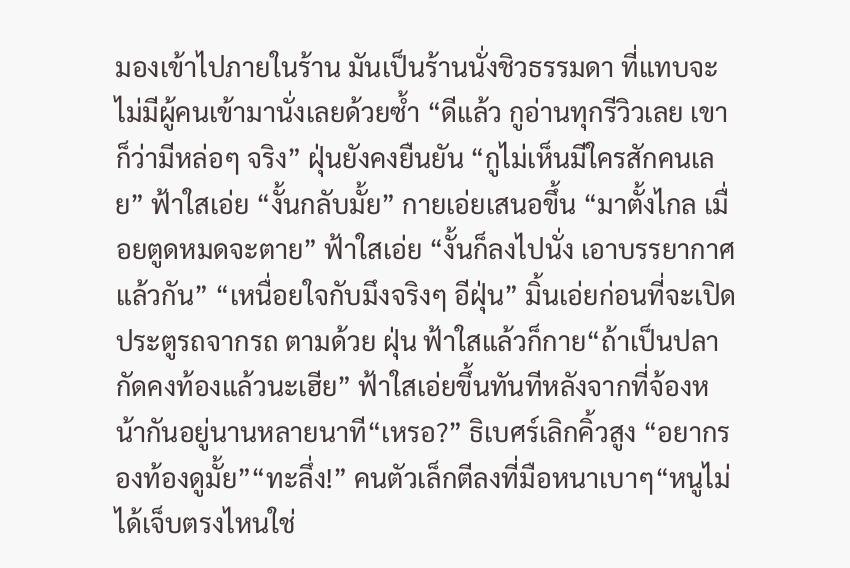มองเข้าไปภายในร้าน มันเป็นร้านนั่งชิวธรรมดา ที่แทบจะไม่มีผู้คนเข้ามานั่งเลยด้วยซ้ำ “ดีแล้ว กูอ่านทุกรีวิวเลย เขาก็ว่ามีหล่อๆ จริง” ฝุ่นยังคงยืนยัน “กูไม่เห็นมีใครสักคนเลย” ฟ้าใสเอ่ย “งั้นกลับมั้ย” กายเอ่ยเสนอขึ้น “มาตั้งไกล เมื่อยตูดหมดจะตาย” ฟ้าใสเอ่ย “งั้นก็ลงไปนั่ง เอาบรรยากาศแล้วกัน” “เหนื่อยใจกับมึงจริงๆ อีฝุ่น” มิ้นเอ่ยก่อนที่จะเปิดประตูรถจากรถ ตามด้วย ฝุ่น ฟ้าใสแล้วก็กาย“ถ้าเป็นปลากัดคงท้องแล้วนะเฮีย” ฟ้าใสเอ่ยขึ้นทันทีหลังจากที่จ้องหน้ากันอยู่นานหลายนาที“เหรอ?” ธิเบศร์เลิกคิ้วสูง “อยากรองท้องดูมั้ย”“ทะลึ่ง!” คนตัวเล็กตีลงที่มือหนาเบาๆ“หนูไม่ได้เจ็บตรงไหนใช่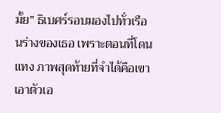มั้ย” ธิเบศร์รอบมองไปทั่วเรือนร่างของเธอ เพราะตอนที่โดนแทง ภาพสุดท้ายที่จำได้คือเขาเอาตัวเอ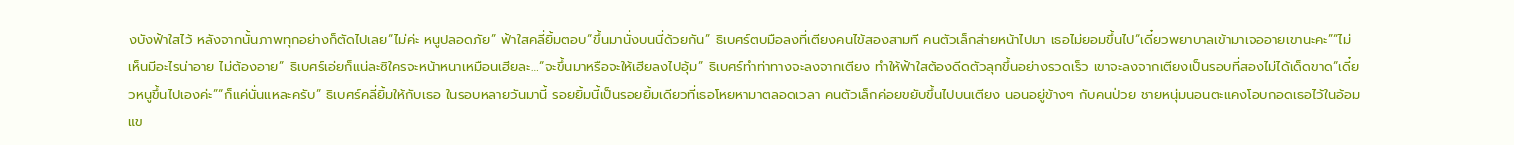งบังฟ้าใสไว้ หลังจากนั้นภาพทุกอย่างก็ตัดไปเลย“ไม่ค่ะ หนูปลอดภัย” ฟ้าใสคลี่ยิ้มตอบ“ขึ้นมานั่งบนนี่ด้วยกัน” ธิเบศร์ตบมือลงที่เตียงคนไข้สองสามที คนตัวเล็กส่ายหน้าไปมา เธอไม่ยอมขึ้นไป“เดี๋ยวพยาบาลเข้ามาเจออายเขานะคะ”“ไม่เห็นมีอะไรน่าอาย ไม่ต้องอาย” ธิเบศร์เอ่ยก็แน่ละซิใครจะหน้าหนาเหมือนเฮียละ…“จะขึ้นมาหรือจะให้เฮียลงไปอุ้ม” ธิเบศร์ทำท่าทางจะลงจากเตียง ทำให้ฟ้าใสต้องดีดตัวลุกขึ้นอย่างรวดเร็ว เขาจะลงจากเตียงเป็นรอบที่สองไม่ได้เด็ดขาด“เดี๋ยวหนูขึ้นไปเองค่ะ”“ก็แค่นั่นแหละครับ” ธิเบศร์คลี่ยิ้มให้กับเธอ ในรอบหลายวันมานี้ รอยยิ้มนี้เป็นรอยยิ้มเดียวที่เธอโหยหามาตลอดเวลา คนตัวเล็กค่อยขยับขึ้นไปบนเตียง นอนอยู่ข้างๆ กับคนป่วย ชายหนุ่มนอนตะแคงโอบกอดเธอไว้ในอ้อมแข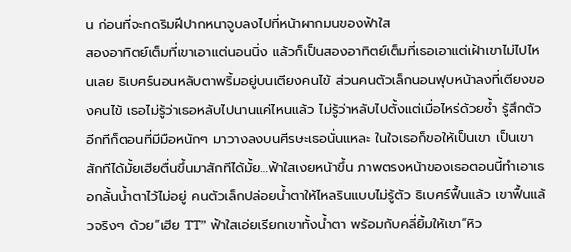น ก่อนที่จะกดริมฝีปากหนาจูบลงไปที่หน้าผากมนของฟ้าใส
สองอาทิตย์เต็มที่เขาเอาแต่นอนนิ่ง แล้วก็เป็นสองอาทิตย์เต็มที่เธอเอาแต่เฝ้าเขาไม่ไปไหนเลย ธิเบศร์นอนหลับตาพริ้มอยู่บนเตียงคนไข้ ส่วนคนตัวเล็กนอนฟุบหน้าลงที่เตียงของคนไข้ เธอไม่รู้ว่าเธอหลับไปนานแค่ไหนแล้ว ไม่รู้ว่าหลับไปตั้งแต่เมื่อไหร่ด้วยซ้ำ รู้สึกตัวอีกทีก็ตอนที่มีมือหนักๆ มาวางลงบนศีรษะเธอนั่นแหละ ในใจเธอก็ขอให้เป็นเขา เป็นเขาสักทีได้มั้ยเฮียตื่นขึ้นมาสักทีได้มั้ย…ฟ้าใสเงยหน้าขึ้น ภาพตรงหน้าของเธอตอนนี้ทำเอาเธอกลั้นน้ำตาไว้ไม่อยู่ คนตัวเล็กปล่อยน้ำตาให้ไหลรินแบบไม่รู้ตัว ธิเบศร์ฟื้นแล้ว เขาฟื้นแล้วจริงๆ ด้วย“เฮีย TT” ฟ้าใสเอ่ยเรียกเขาทั้งน้ำตา พร้อมกับคลี่ยิ้มให้เขา“หิว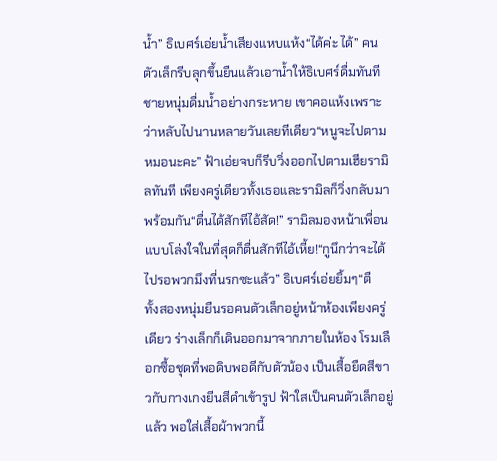น้ำ” ธิเบศร์เอ่ยน้ำเสียงแหบแห้ง“ได้ค่ะ ได้” คนตัวเล็กรีบลุกขึ้นยืนแล้วเอาน้ำให้ธิเบศร์ดื่มทันที ชายหนุ่มดื่มน้ำอย่างกระหาย เขาคอแห้งเพราะว่าหลับไปนานหลายวันเลยทีเดียว“หนูจะไปตามหมอนะคะ” ฟ้าเอ่ยจบก็รีบวิ่งออกไปตามเฮียรามิลทันที เพียงครู่เดียวทั้งเธอและรามิลก็วิ่งกลับมาพร้อมกัน“ตื่นได้สักทีไอ้สัด!” รามิลมองหน้าเพื่อนแบบโล่งใจในที่สุดก็ตื่นสักทีไอ้เหี้ย!“กูนึกว่าจะได้ไปรอพวกมึงที่นรกซะแล้ว” ธิเบศร์เอ่ยยิ้มๆ“ตื
ทั้งสองหนุ่มยืนรอคนตัวเล็กอยู่หน้าห้องเพียงครู่เดียว ร่างเล็กก็เดินออกมาจากภายในห้อง โรมเลือกซื้อชุดที่พอดิบพอดีกับตัวน้อง เป็นเสื้อยืดสีขาวกับกางเกงยีนสีดำเข้ารูป ฟ้าใสเป็นคนตัวเล็กอยู่แล้ว พอใส่เสื้อผ้าพวกนี้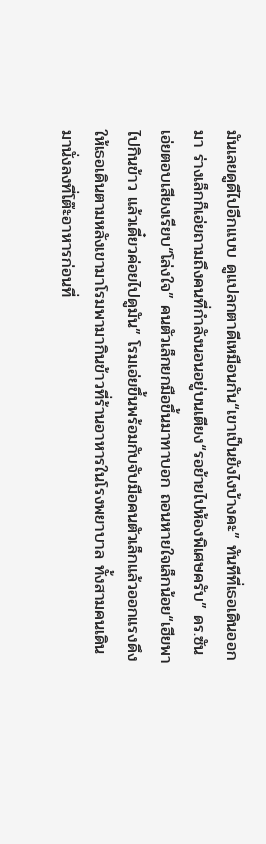มันเลยดูดีไปอีกแบบ ดูแปลกตาดีเหมือนกัน“เขาเป็นยังไงบ้างคะ” ทันทีที่เธอเดินออกมา ร่างเล็กก็เอ่ยถามถึงคนที่กำลังนอนอยู่บนเตียง“รอย้ายไปห้องพิเศษครับ” ดร.ซันเอ่ยตอบเสียงเรียบ“โล่งใจ” คนตัวเล็กยกมือขึ้นมาทาบอก ถอนหายใจเล็กน้อย“เฮียพาไปกินข้าว แล้วเดี๋ยวค่อยไปดูมัน” โรมเอ่ยขึ้นพร้อมกับจับมือคนตัวเล็กแล้วออกแรงดึง ให้เธอเดินตามหลังเขามาโรมพามากินข้าวที่ร้านอาหารในโรงพยาบาล ทั้งสามคนเดินมานั่งลงที่โต๊ะอาหารก่อนที่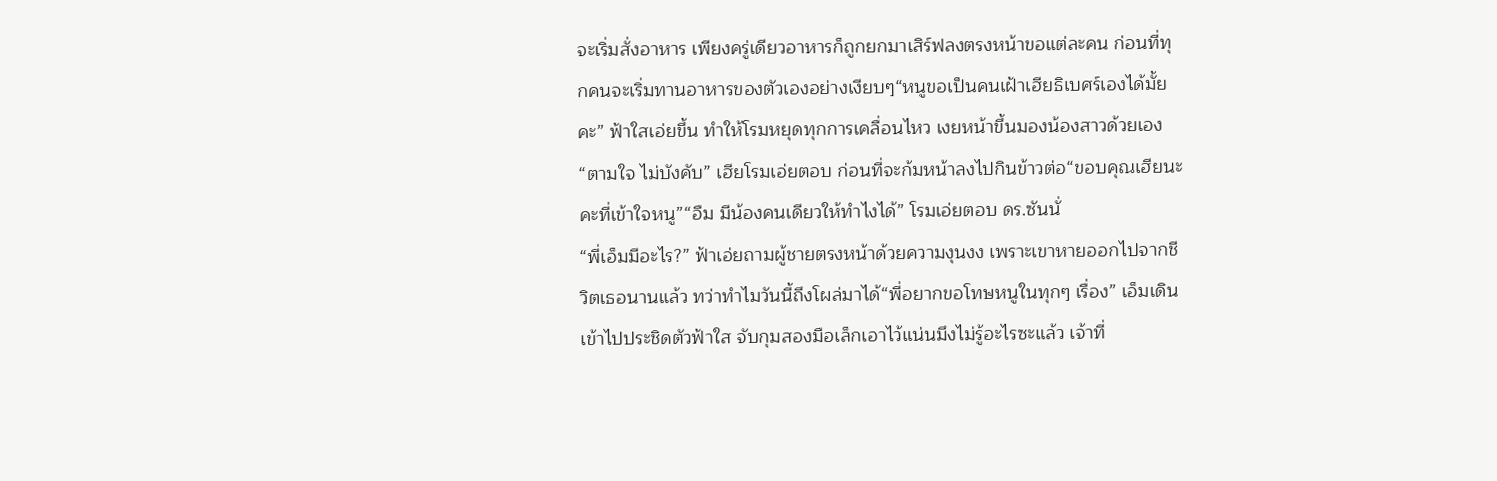จะเริ่มสั่งอาหาร เพียงครู่เดียวอาหารก็ถูกยกมาเสิร์ฟลงตรงหน้าขอแต่ละคน ก่อนที่ทุกคนจะเริ่มทานอาหารของตัวเองอย่างเงียบๆ“หนูขอเป็นคนเฝ้าเฮียธิเบศร์เองได้มั้ยคะ” ฟ้าใสเอ่ยขึ้น ทำให้โรมหยุดทุกการเคลื่อนไหว เงยหน้าขึ้นมองน้องสาวด้วยเอง“ตามใจ ไม่บังคับ” เฮียโรมเอ่ยตอบ ก่อนที่จะก้มหน้าลงไปกินข้าวต่อ“ขอบคุณเฮียนะคะที่เข้าใจหนู”“อืม มีน้องคนเดียวให้ทำไงได้” โรมเอ่ยตอบ ดร.ซันนั่
“พี่เอ็มมีอะไร?” ฟ้าเอ่ยถามผู้ชายตรงหน้าด้วยความงุนงง เพราะเขาหายออกไปจากชีวิตเธอนานแล้ว ทว่าทำไมวันนี้ถึงโผล่มาได้“พี่อยากขอโทษหนูในทุกๆ เรื่อง” เอ็มเดินเข้าไปประชิดตัวฟ้าใส จับกุมสองมือเล็กเอาไว้แน่นมึงไม่รู้อะไรซะแล้ว เจ้าที่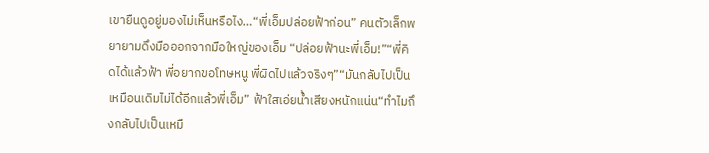เขายืนดูอยู่มองไม่เห็นหรือไง…“พี่เอ็มปล่อยฟ้าก่อน” คนตัวเล็กพยายามดึงมือออกจากมือใหญ่ของเอ็ม “ปล่อยฟ้านะพี่เอ็ม!”“พี่คิดได้แล้วฟ้า พี่อยากขอโทษหนู พี่ผิดไปแล้วจริงๆ”“มันกลับไปเป็นเหมือนเดิมไม่ได้อีกแล้วพี่เอ็ม” ฟ้าใสเอ่ยน้ำเสียงหนักแน่น“ทำไมถึงกลับไปเป็นเหมื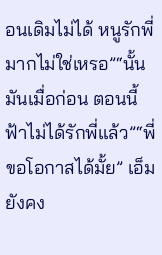อนเดิมไม่ได้ หนูรักพี่มากไม่ใช่เหรอ”“นั้นมันเมื่อก่อน ตอนนี้ฟ้าไม่ได้รักพี่แล้ว”“พี่ขอโอกาสได้มั้ย” เอ็มยังคง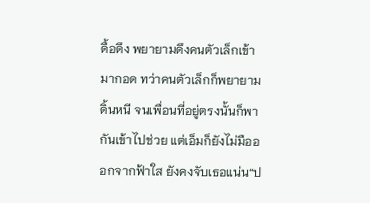ดื้อดึง พยายามดึงคนตัวเล็กเข้ามากอด ทว่าคนตัวเล็กก็พยายามดิ้นหนี จนเพื่อนที่อยู่ตรงนั้นก็พากันเข้าไปช่วย แต่เอ็มก็ยังไม่มือออกจากฟ้าใส ยังคงจับเธอแน่น“ป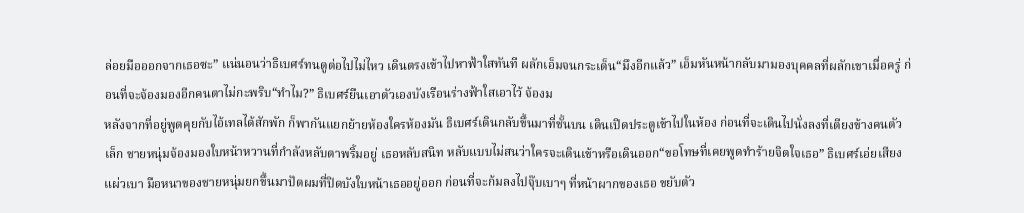ล่อยมือออกจากเธอซะ” แน่นอนว่าธิเบศร์ทนดูต่อไปไม่ไหว เดินตรงเข้าไปหาฟ้าใสทันที ผลักเอ็มจนกระเด็น“มึงอีกแล้ว” เอ็มหันหน้ากลับมามองบุคคลที่ผลักเขาเมื่อครู่ ก่อนที่จะจ้องมองอีกคนตาไม่กะพริบ“ทำไม?” ธิเบศร์ยืนเอาตัวเองบังเรือนร่างฟ้าใสเอาไว้ จ้องม
หลังจากที่อยู่พูดคุยกับไอ้เทลได้สักพัก ก็พากันแยกย้ายห้องใครห้องมัน ธิเบศร์เดินกลับขึ้นมาที่ชั้นบน เดินเปิดประตูเข้าไปในห้อง ก่อนที่จะเดินไปนั่งลงที่เตียงข้างคนตัวเล็ก ชายหนุ่มจ้องมองใบหน้าหวานที่กำลังหลับตาพริ้มอยู่ เธอหลับสนิท หลับแบบไม่สนว่าใครจะเดินเข้าหรือเดินออก“ขอโทษที่เคยพูดทำร้ายจิตใจเธอ” ธิเบศร์เอ่ยเสียงแผ่วเบา มือหนาของชายหนุ่มยกขึ้นมาปัดผมที่ปิดบังใบหน้าเธออยู่ออก ก่อนที่จะก้มลงไปจุ๊บเบาๆ ที่หน้าผากของเธอ ขยับตัว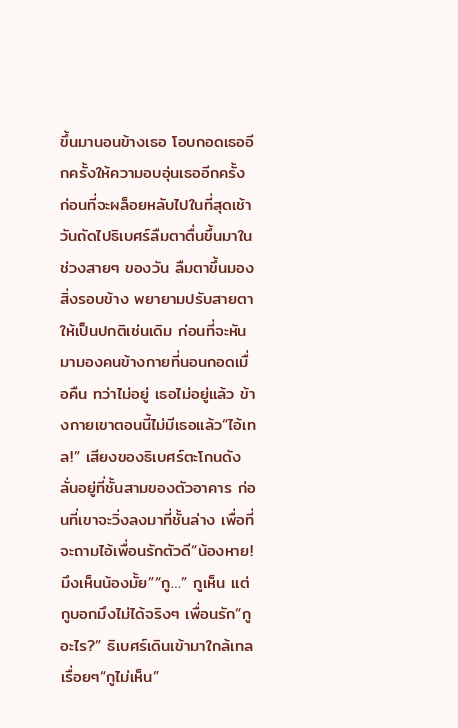ขึ้นมานอนข้างเธอ โอบกอดเธออีกครั้งให้ความอบอุ่นเธออีกครั้ง ก่อนที่จะผล็อยหลับไปในที่สุดเช้าวันถัดไปธิเบศร์ลืมตาตื่นขึ้นมาในช่วงสายๆ ของวัน ลืมตาขึ้นมองสิ่งรอบข้าง พยายามปรับสายตาให้เป็นปกติเช่นเดิม ก่อนที่จะหันมามองคนข้างกายที่นอนกอดเมื่อคืน ทว่าไม่อยู่ เธอไม่อยู่แล้ว ข้างกายเขาตอนนี้ไม่มีเธอแล้ว“ไอ้เทล!” เสียงของธิเบศร์ตะโกนดังลั่นอยู่ที่ชั้นสามของตัวอาคาร ก่อนที่เขาจะวิ่งลงมาที่ชั้นล่าง เพื่อที่จะถามไอ้เพื่อนรักตัวดี“น้องหาย! มึงเห็นน้องมั้ย”“กู…” กูเห็น แต่กูบอกมึงไม่ได้จริงๆ เพื่อนรัก“กูอะไร?” ธิเบศร์เดินเข้ามาใกล้เทลเรื่อยๆ“กูไม่เห็น”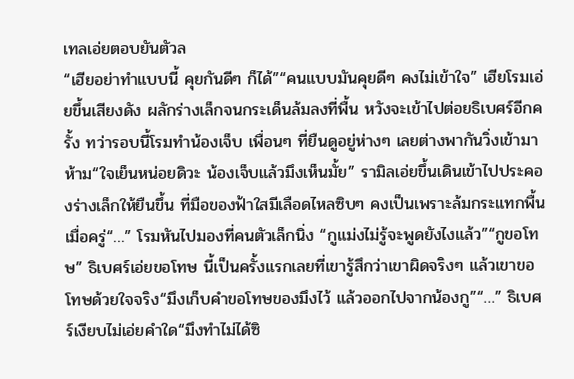เทลเอ่ยตอบยันตัวล
“เฮียอย่าทำแบบนี้ คุยกันดีๆ ก็ได้”“คนแบบมันคุยดีๆ คงไม่เข้าใจ” เฮียโรมเอ่ยขึ้นเสียงดัง ผลักร่างเล็กจนกระเด็นล้มลงที่พื้น หวังจะเข้าไปต่อยธิเบศร์อีกครั้ง ทว่ารอบนี้โรมทำน้องเจ็บ เพื่อนๆ ที่ยืนดูอยู่ห่างๆ เลยต่างพากันวิ่งเข้ามาห้าม“ใจเย็นหน่อยดิวะ น้องเจ็บแล้วมึงเห็นมั้ย” รามิลเอ่ยขึ้นเดินเข้าไปประคองร่างเล็กให้ยืนขึ้น ที่มือของฟ้าใสมีเลือดไหลซิบๆ คงเป็นเพราะล้มกระแทกพื้นเมื่อครู่“…” โรมหันไปมองที่คนตัวเล็กนิ่ง “กูแม่งไม่รู้จะพูดยังไงแล้ว”“กูขอโทษ” ธิเบศร์เอ่ยขอโทษ นี้เป็นครั้งแรกเลยที่เขารู้สึกว่าเขาผิดจริงๆ แล้วเขาขอโทษด้วยใจจริง“มึงเก็บคำขอโทษของมึงไว้ แล้วออกไปจากน้องกู”“…” ธิเบศร์เงียบไม่เอ่ยคำใด“มึงทำไม่ได้ซิ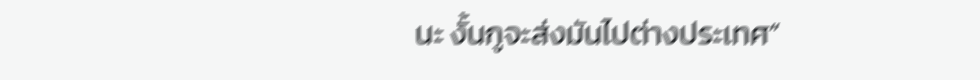นะ งั้นกูจะส่งมันไปต่างประเทศ”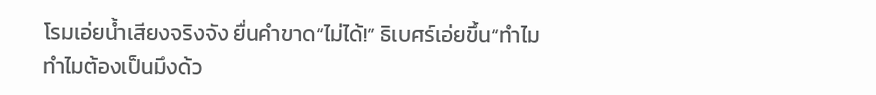โรมเอ่ยน้ำเสียงจริงจัง ยื่นคำขาด“ไม่ได้!” ธิเบศร์เอ่ยขึ้น“ทำไม ทำไมต้องเป็นมึงด้ว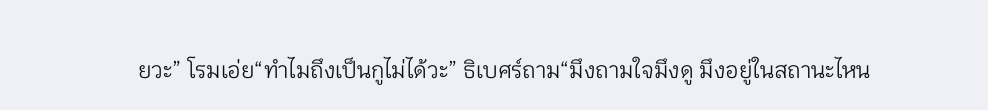ยวะ” โรมเอ่ย“ทำไมถึงเป็นกูไม่ได้วะ” ธิเบศร์ถาม“มึงถามใจมึงดู มึงอยู่ในสถานะไหน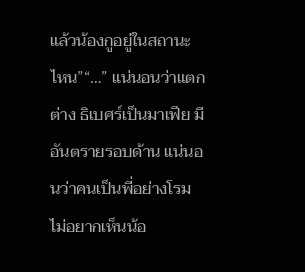แล้วน้องกูอยู่ในสถานะไหน”“…” แน่นอนว่าแตกต่าง ธิเบศร์เป็นมาเฟีย มีอันตรายรอบด้าน แน่นอนว่าคนเป็นพี่อย่างโรมไม่อยากเห็นน้อ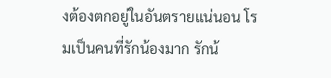งต้องตกอยู่ในอันตรายแน่นอน โรมเป็นคนที่รักน้องมาก รักน้